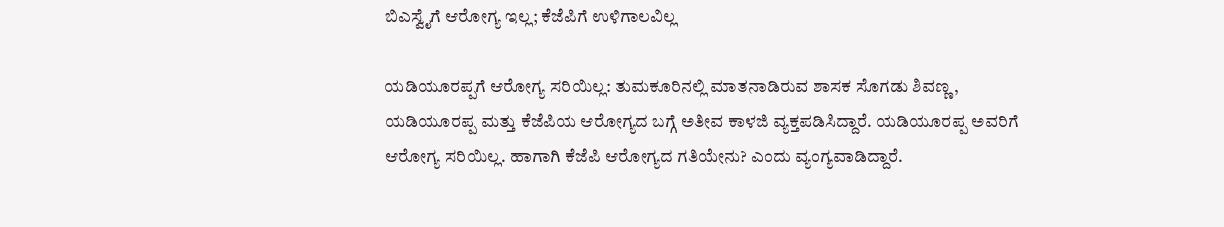ಬಿಎಸ್ವೈಗೆ ಆರೋಗ್ಯ ಇಲ್ಲ; ಕೆಜೆಪಿಗೆ ಉಳಿಗಾಲವಿಲ್ಲ

ಯಡಿಯೂರಪ್ಪಗೆ ಆರೋಗ್ಯ ಸರಿಯಿಲ್ಲ: ತುಮಕೂರಿನಲ್ಲಿ ಮಾತನಾಡಿರುವ ಶಾಸಕ ಸೊಗಡು ಶಿವಣ್ಣ, ಯಡಿಯೂರಪ್ಪ ಮತ್ತು ಕೆಜೆಪಿಯ ಆರೋಗ್ಯದ ಬಗ್ಗೆ ಅತೀವ ಕಾಳಜಿ ವ್ಯಕ್ತಪಡಿಸಿದ್ದಾರೆ. ಯಡಿಯೂರಪ್ಪ ಅವರಿಗೆ ಆರೋಗ್ಯ ಸರಿಯಿಲ್ಲ. ಹಾಗಾಗಿ ಕೆಜೆಪಿ ಆರೋಗ್ಯದ ಗತಿಯೇನು? ಎಂದು ವ್ಯಂಗ್ಯವಾಡಿದ್ದಾರೆ.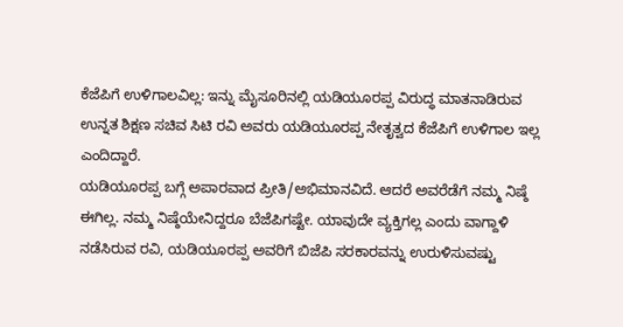ಕೆಜೆಪಿಗೆ ಉಳಿಗಾಲವಿಲ್ಲ: ಇನ್ನು ಮೈಸೂರಿನಲ್ಲಿ ಯಡಿಯೂರಪ್ಪ ವಿರುದ್ಧ ಮಾತನಾಡಿರುವ ಉನ್ನತ ಶಿಕ್ಷಣ ಸಚಿವ ಸಿಟಿ ರವಿ ಅವರು ಯಡಿಯೂರಪ್ಪ ನೇತೃತ್ವದ ಕೆಜೆಪಿಗೆ ಉಳಿಗಾಲ ಇಲ್ಲ ಎಂದಿದ್ದಾರೆ.
ಯಡಿಯೂರಪ್ಪ ಬಗ್ಗೆ ಅಪಾರವಾದ ಪ್ರೀತಿ/ಅಭಿಮಾನವಿದೆ. ಆದರೆ ಅವರೆಡೆಗೆ ನಮ್ಮ ನಿಷ್ಠೆ ಈಗಿಲ್ಲ. ನಮ್ಮ ನಿಷ್ಠೆಯೇನಿದ್ದರೂ ಬೆಜೆಪಿಗಷ್ಟೇ. ಯಾವುದೇ ವ್ಯಕ್ತಿಗಲ್ಲ ಎಂದು ವಾಗ್ದಾಳಿ ನಡೆಸಿರುವ ರವಿ, ಯಡಿಯೂರಪ್ಪ ಅವರಿಗೆ ಬಿಜೆಪಿ ಸರಕಾರವನ್ನು ಉರುಳಿಸುವಷ್ಟು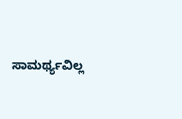ಸಾಮರ್ಥ್ಯವಿಲ್ಲ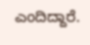ಎಂದಿದ್ದಾರೆ.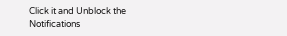Click it and Unblock the Notifications